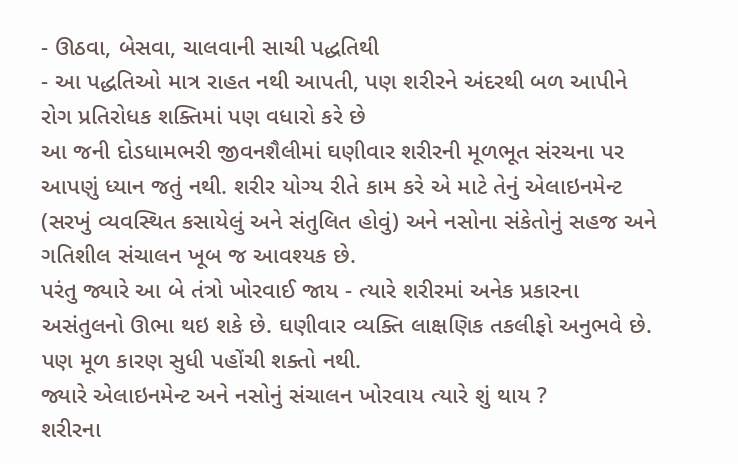- ઊઠવા, બેસવા, ચાલવાની સાચી પદ્ધતિથી
- આ પદ્ધતિઓ માત્ર રાહત નથી આપતી, પણ શરીરને અંદરથી બળ આપીને રોગ પ્રતિરોધક શક્તિમાં પણ વધારો કરે છે
આ જની દોડધામભરી જીવનશૈલીમાં ઘણીવાર શરીરની મૂળભૂત સંરચના પર આપણું ધ્યાન જતું નથી. શરીર યોગ્ય રીતે કામ કરે એ માટે તેનું એલાઇનમેન્ટ (સરખું વ્યવસ્થિત કસાયેલું અને સંતુલિત હોવું) અને નસોના સંકેતોનું સહજ અને ગતિશીલ સંચાલન ખૂબ જ આવશ્યક છે.
પરંતુ જ્યારે આ બે તંત્રો ખોરવાઈ જાય - ત્યારે શરીરમાં અનેક પ્રકારના અસંતુલનો ઊભા થઇ શકે છે. ઘણીવાર વ્યક્તિ લાક્ષણિક તકલીફો અનુભવે છે. પણ મૂળ કારણ સુધી પહોંચી શક્તો નથી.
જ્યારે એલાઇનમેન્ટ અને નસોનું સંચાલન ખોરવાય ત્યારે શું થાય ?
શરીરના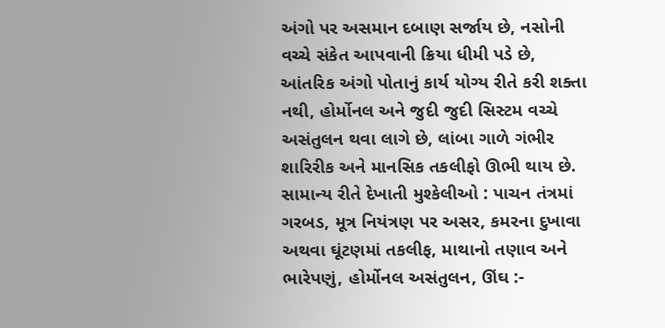અંગો પર અસમાન દબાણ સર્જાય છે, નસોની વચ્ચે સંકેત આપવાની ક્રિયા ધીમી પડે છે, આંતરિક અંગો પોતાનું કાર્ય યોગ્ય રીતે કરી શક્તા નથી, હોર્મોનલ અને જુદી જુદી સિસ્ટમ વચ્ચે અસંતુલન થવા લાગે છે, લાંબા ગાળે ગંભીર શારિરીક અને માનસિક તકલીફો ઊભી થાય છે.
સામાન્ય રીતે દેખાતી મુશ્કેલીઓ : પાચન તંત્રમાં ગરબડ, મૂત્ર નિયંત્રણ પર અસર, કમરના દુખાવા અથવા ઘૂંટણમાં તકલીફ, માથાનો તણાવ અને ભારેપણું, હોર્મોનલ અસંતુલન, ઊંઘ :-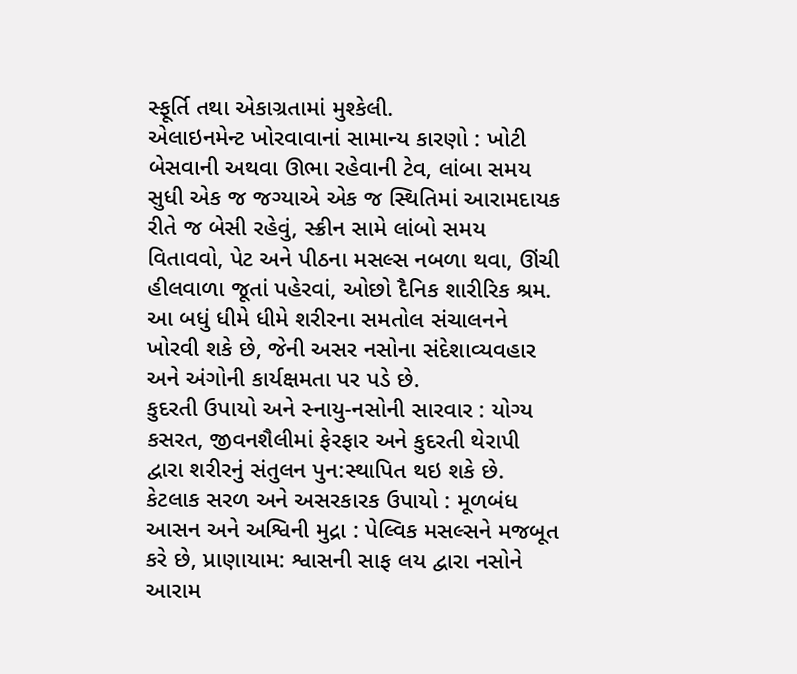સ્ફૂર્તિ તથા એકાગ્રતામાં મુશ્કેલી.
એલાઇનમેન્ટ ખોરવાવાનાં સામાન્ય કારણો : ખોટી બેસવાની અથવા ઊભા રહેવાની ટેવ, લાંબા સમય સુધી એક જ જગ્યાએ એક જ સ્થિતિમાં આરામદાયક રીતે જ બેસી રહેવું, સ્ક્રીન સામે લાંબો સમય વિતાવવો, પેટ અને પીઠના મસલ્સ નબળા થવા, ઊંચી હીલવાળા જૂતાં પહેરવાં, ઓછો દૈનિક શારીરિક શ્રમ.
આ બધું ધીમે ધીમે શરીરના સમતોલ સંચાલનને ખોરવી શકે છે, જેની અસર નસોના સંદેશાવ્યવહાર અને અંગોની કાર્યક્ષમતા પર પડે છે.
કુદરતી ઉપાયો અને સ્નાયુ-નસોની સારવાર : યોગ્ય કસરત, જીવનશૈલીમાં ફેરફાર અને કુદરતી થેરાપી દ્વારા શરીરનું સંતુલન પુન:સ્થાપિત થઇ શકે છે.
કેટલાક સરળ અને અસરકારક ઉપાયો : મૂળબંધ આસન અને અશ્વિની મુદ્રા : પેલ્વિક મસલ્સને મજબૂત કરે છે, પ્રાણાયામ: શ્વાસની સાફ લય દ્વારા નસોને આરામ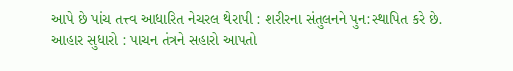આપે છે પાંચ તત્ત્વ આધારિત નેચરલ થેરાપી : શરીરના સંતુલનને પુન:સ્થાપિત કરે છે.
આહાર સુધારો : પાચન તંત્રને સહારો આપતો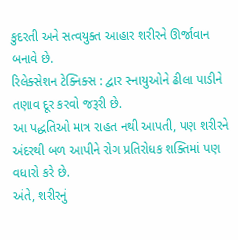કુદરતી અને સત્વયુક્ત આહાર શરીરને ઊર્જાવાન બનાવે છે.
રિલેક્સેશન ટેક્નિક્સ : દ્વાર સ્નાયુઓને ઢીલા પાડીને તણાવ દૂર કરવો જરૂરી છે.
આ પદ્ધતિઓ માત્ર રાહત નથી આપતી, પણ શરીરને અંદરથી બળ આપીને રોગ પ્રતિરોધક શક્તિમાં પણ વધારો કરે છે.
અંતે, શરીરનું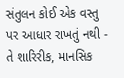સંતુલન કોઈ એક વસ્તુ પર આધાર રાખતું નથી - તે શારિરીક, માનસિક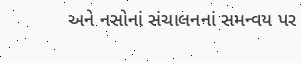અને નસોનાં સંચાલનનાં સમન્વય પર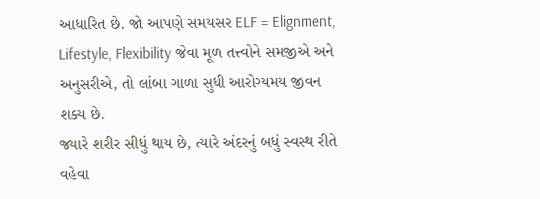આધારિત છે. જો આપણે સમયસર ELF = Elignment, Lifestyle, Flexibility જેવા મૂળ તત્ત્વોને સમજીએ અને અનુસરીએ, તો લાંબા ગાળા સુધી આરોગ્યમય જીવન શક્ય છે.
જ્યારે શરીર સીધું થાય છે, ત્યારે અંદરનું બધું સ્વસ્થ રીતે વહેવા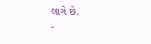લાગે છે.
-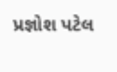પ્રજ્ઞોશ પટેલ